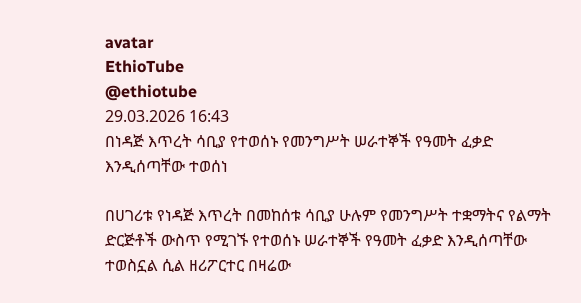avatar
EthioTube
@ethiotube
29.03.2026 16:43
በነዳጅ እጥረት ሳቢያ የተወሰኑ የመንግሥት ሠራተኞች የዓመት ፈቃድ እንዲሰጣቸው ተወሰነ

በሀገሪቱ የነዳጅ እጥረት በመከሰቱ ሳቢያ ሁሉም የመንግሥት ተቋማትና የልማት ድርጅቶች ውስጥ የሚገኙ የተወሰኑ ሠራተኞች የዓመት ፈቃድ እንዲሰጣቸው ተወስኗል ሲል ዘሪፖርተር በዛሬው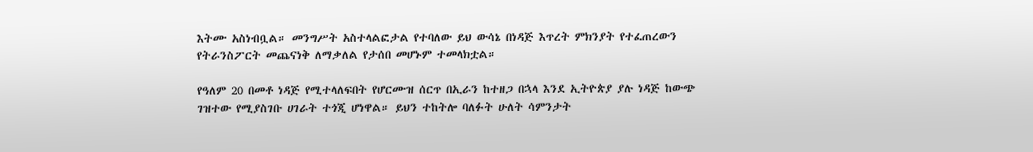እትሙ አስነብቧል። መንግሥት አስተላልፎታል የተባለው ይህ ውሳኔ በነዳጅ እጥረት ምክንያት የተፈጠረውን የትራንስፖርት መጨናነቅ ለማቃለል የታሰበ መሆኑም ተመላክቷል።

የዓለም 20 በመቶ ነዳጅ የሚተላለፍበት የሆርሙዝ ሰርጥ በኢራን ከተዘጋ በኋላ እንደ ኢትዮጵያ ያሉ ነዳጅ ከውጭ ገዝተው የሚያስገቡ ሀገራት ተጎጂ ሆነዋል። ይህን ተከትሎ ባለፉት ሁለት ሳምንታት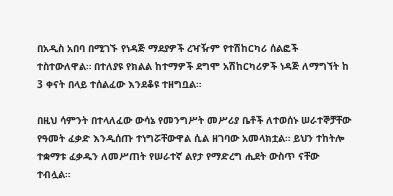በአዲስ አበባ በሚገኙ የነዳጅ ማደያዎች ረዣዥም የተሽከርካሪ ሰልፎች ተስተውለዋል። በተለያዩ የክልል ከተማዎች ደግሞ አሽከርካሪዎች ነዳጅ ለማግኘት ከ 3 ቀናት በላይ ተሰልፈው እንደቆዩ ተዘግቧል።

በዚህ ሳምንት በተላለፈው ውሳኔ የመንግሥት መሥሪያ ቤቶች ለተወሰኑ ሠራተኞቻቸው የዓመት ፈቃድ እንዲሰጡ ተነግሯቸውዋል ሲል ዘገባው አመላክቷል። ይህን ተከትሎ ተቋማቱ ፈቃዱን ለመሥጠት የሠራተኛ ልየታ የማድረግ ሒደት ውስጥ ናቸው ተብሏል።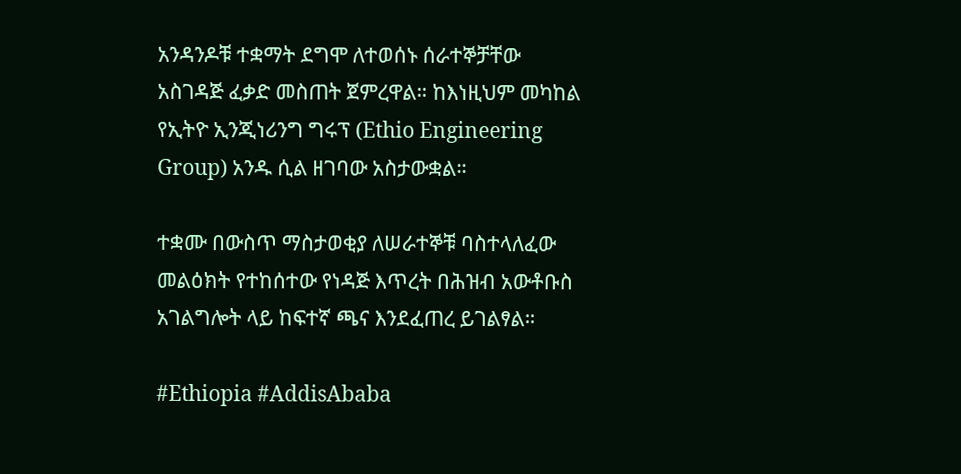አንዳንዶቹ ተቋማት ደግሞ ለተወሰኑ ሰራተኞቻቸው አስገዳጅ ፈቃድ መስጠት ጀምረዋል። ከእነዚህም መካከል የኢትዮ ኢንጂነሪንግ ግሩፕ (Ethio Engineering Group) አንዱ ሲል ዘገባው አስታውቋል።

ተቋሙ በውስጥ ማስታወቂያ ለሠራተኞቹ ባስተላለፈው መልዕክት የተከሰተው የነዳጅ እጥረት በሕዝብ አውቶቡስ አገልግሎት ላይ ከፍተኛ ጫና እንደፈጠረ ይገልፃል።

#Ethiopia #AddisAbaba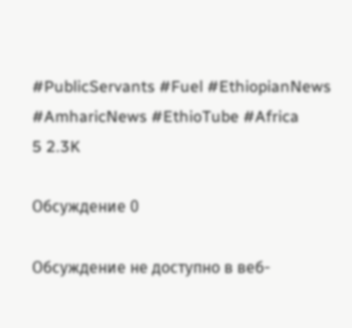#PublicServants #Fuel #EthiopianNews #AmharicNews #EthioTube #Africa
5 2.3K

Обсуждение 0

Обсуждение не доступно в веб-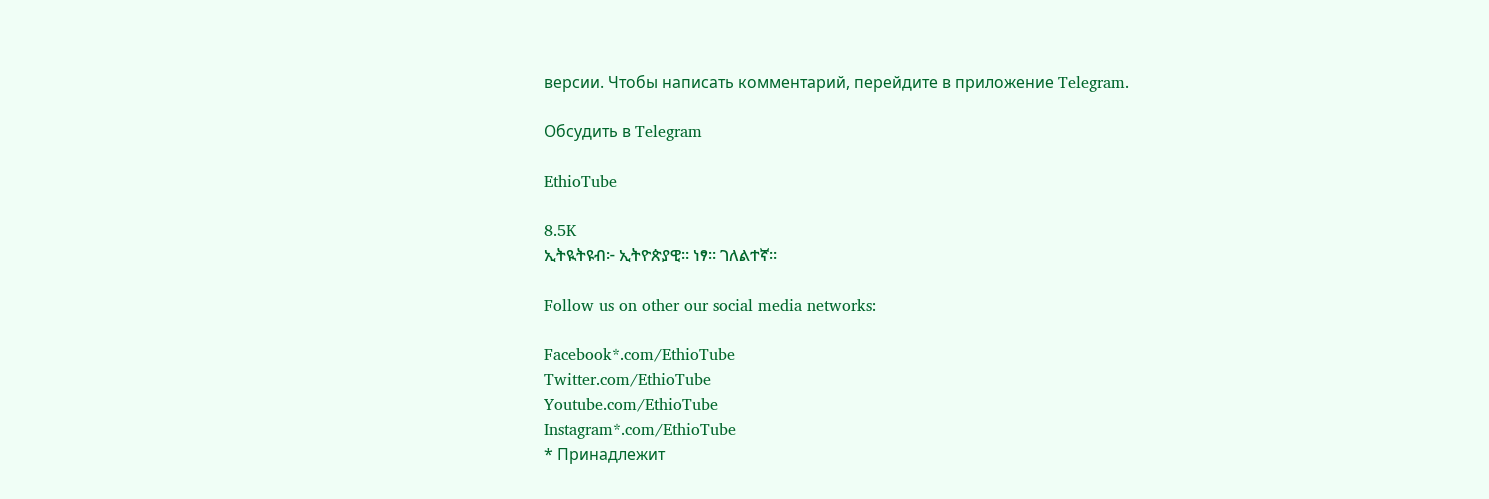версии. Чтобы написать комментарий, перейдите в приложение Telegram.

Обсудить в Telegram

EthioTube

8.5K
ኢትዪትዩብ፦ ኢትዮጵያዊ። ነፃ። ገለልተኛ።

Follow us on other our social media networks:

Facebook*.com/EthioTube
Twitter.com/EthioTube
Youtube.com/EthioTube
Instagram*.com/EthioTube
* Принадлежит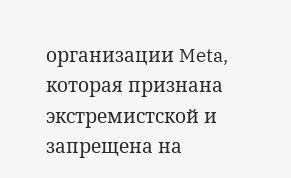организации Meta, которая признана экстремистской и запрещена на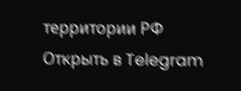территории РФ
Открыть в Telegram